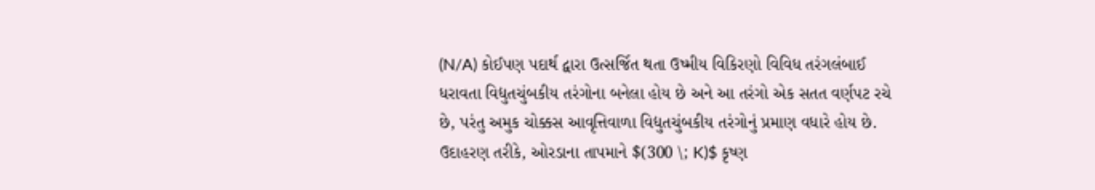(N/A) કોઈપણ પદાર્થ દ્વારા ઉત્સર્જિત થતા ઉષ્મીય વિકિરણો વિવિધ તરંગલંબાઈ ધરાવતા વિદ્યુતચુંબકીય તરંગોના બનેલા હોય છે અને આ તરંગો એક સતત વર્ણપટ રચે છે, પરંતુ અમુક ચોક્કસ આવૃત્તિવાળા વિદ્યુતચુંબકીય તરંગોનું પ્રમાણ વધારે હોય છે.
ઉદાહરણ તરીકે, ઓરડાના તાપમાને $(300 \; K)$ કૃષ્ણ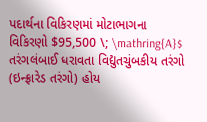પદાર્થના વિકિરણમાં મોટાભાગના વિકિરણો $95,500 \; \mathring{A}$ તરંગલંબાઈ ધરાવતા વિદ્યુતચુંબકીય તરંગો (ઇન્ફ્રારેડ તરંગો) હોય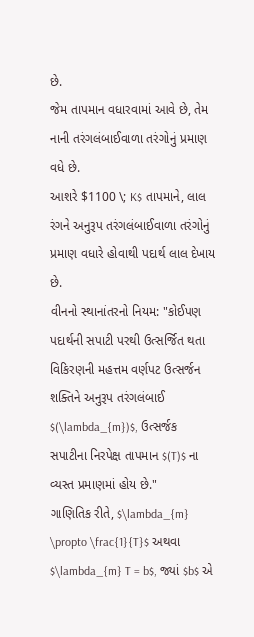છે.
જેમ તાપમાન વધારવામાં આવે છે, તેમ નાની તરંગલંબાઈવાળા તરંગોનું પ્રમાણ વધે છે.
આશરે $1100 \; K$ તાપમાને, લાલ રંગને અનુરૂપ તરંગલંબાઈવાળા તરંગોનું પ્રમાણ વધારે હોવાથી પદાર્થ લાલ દેખાય છે.
વીનનો સ્થાનાંતરનો નિયમ: "કોઈપણ પદાર્થની સપાટી પરથી ઉત્સર્જિત થતા વિકિરણની મહત્તમ વર્ણપટ ઉત્સર્જન શક્તિને અનુરૂપ તરંગલંબાઈ $(\lambda_{m})$, ઉત્સર્જક સપાટીના નિરપેક્ષ તાપમાન $(T)$ ના વ્યસ્ત પ્રમાણમાં હોય છે."
ગાણિતિક રીતે, $\lambda_{m} \propto \frac{1}{T}$ અથવા $\lambda_{m} T = b$, જ્યાં $b$ એ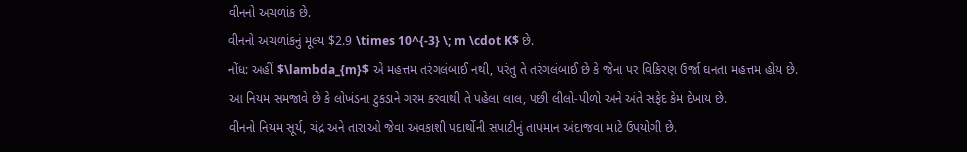વીનનો અચળાંક છે.
વીનનો અચળાંકનું મૂલ્ય $2.9 \times 10^{-3} \; m \cdot K$ છે.
નોંધ: અહીં $\lambda_{m}$ એ મહત્તમ તરંગલંબાઈ નથી, પરંતુ તે તરંગલંબાઈ છે કે જેના પર વિકિરણ ઉર્જા ઘનતા મહત્તમ હોય છે.
આ નિયમ સમજાવે છે કે લોખંડના ટુકડાને ગરમ કરવાથી તે પહેલા લાલ, પછી લીલો-પીળો અને અંતે સફેદ કેમ દેખાય છે.
વીનનો નિયમ સૂર્ય, ચંદ્ર અને તારાઓ જેવા અવકાશી પદાર્થોની સપાટીનું તાપમાન અંદાજવા માટે ઉપયોગી છે.